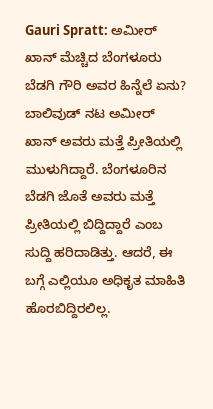Gauri Spratt: ಅಮೀರ್ ಖಾನ್ ಮೆಚ್ಚಿದ ಬೆಂಗಳೂರು ಬೆಡಗಿ ಗೌರಿ ಅವರ ಹಿನ್ನೆಲೆ ಏನು?
ಬಾಲಿವುಡ್ ನಟ ಅಮೀರ್ ಖಾನ್ ಅವರು ಮತ್ತೆ ಪ್ರೀತಿಯಲ್ಲಿ ಮುಳುಗಿದ್ದಾರೆ. ಬೆಂಗಳೂರಿನ ಬೆಡಗಿ ಜೊತೆ ಅವರು ಮತ್ತೆ ಪ್ರೀತಿಯಲ್ಲಿ ಬಿದ್ದಿದ್ದಾರೆ ಎಂಬ ಸುದ್ದಿ ಹರಿದಾಡಿತ್ತು. ಆದರೆ, ಈ ಬಗ್ಗೆ ಎಲ್ಲಿಯೂ ಅಧಿಕೃತ ಮಾಹಿತಿ ಹೊರಬಿದ್ದಿರಲಿಲ್ಲ.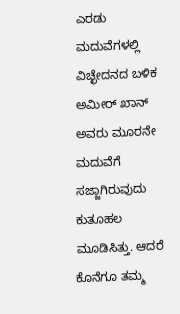ಎರಡು ಮದುವೆಗಳಲ್ಲಿ ವಿಚ್ಛೇದನದ ಬಳಿಕ ಅಮೀರ್ ಖಾನ್ ಅವರು ಮೂರನೇ ಮದುವೆಗೆ ಸಜ್ಜಾಗಿರುವುದು ಕುತೂಹಲ ಮೂಡಿಸಿತ್ತು. ಆದರೆ ಕೊನೆಗೂ ತಮ್ಮ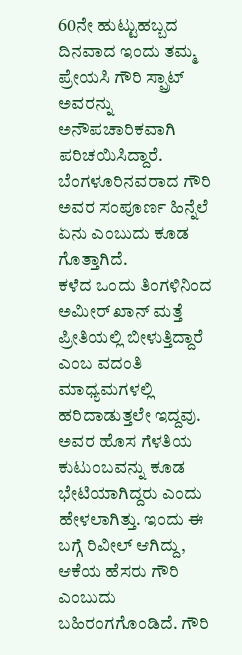60ನೇ ಹುಟ್ಟುಹಬ್ಬದ ದಿನವಾದ ಇಂದು ತಮ್ಮ ಪ್ರೇಯಸಿ ಗೌರಿ ಸ್ಪ್ರಾಟ್ ಅವರನ್ನು ಅನೌಪಚಾರಿಕವಾಗಿ ಪರಿಚಯಿಸಿದ್ದಾರೆ. ಬೆಂಗಳೂರಿನವರಾದ ಗೌರಿ ಅವರ ಸಂಪೂರ್ಣ ಹಿನ್ನೆಲೆ ಏನು ಎಂಬುದು ಕೂಡ ಗೊತ್ತಾಗಿದೆ.
ಕಳೆದ ಒಂದು ತಿಂಗಳಿನಿಂದ ಅಮೀರ್ ಖಾನ್ ಮತ್ತೆ ಪ್ರೀತಿಯಲ್ಲಿ ಬೀಳುತ್ತಿದ್ದಾರೆ ಎಂಬ ವದಂತಿ ಮಾಧ್ಯಮಗಳಲ್ಲಿ ಹರಿದಾಡುತ್ತಲೇ ಇದ್ದವು. ಅವರ ಹೊಸ ಗೆಳತಿಯ ಕುಟುಂಬವನ್ನು ಕೂಡ ಭೇಟಿಯಾಗಿದ್ದರು ಎಂದು ಹೇಳಲಾಗಿತ್ತು. ಇಂದು ಈ ಬಗ್ಗೆ ರಿವೀಲ್ ಆಗಿದ್ದು, ಆಕೆಯ ಹೆಸರು ಗೌರಿ ಎಂಬುದು ಬಹಿರಂಗಗೊಂಡಿದೆ. ಗೌರಿ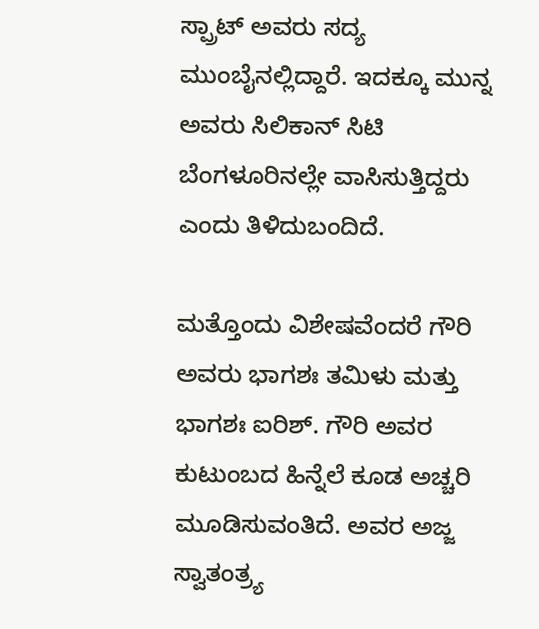ಸ್ಪ್ರಾಟ್ ಅವರು ಸದ್ಯ ಮುಂಬೈನಲ್ಲಿದ್ದಾರೆ. ಇದಕ್ಕೂ ಮುನ್ನ ಅವರು ಸಿಲಿಕಾನ್ ಸಿಟಿ ಬೆಂಗಳೂರಿನಲ್ಲೇ ವಾಸಿಸುತ್ತಿದ್ದರು ಎಂದು ತಿಳಿದುಬಂದಿದೆ.

ಮತ್ತೊಂದು ವಿಶೇಷವೆಂದರೆ ಗೌರಿ ಅವರು ಭಾಗಶಃ ತಮಿಳು ಮತ್ತು ಭಾಗಶಃ ಐರಿಶ್. ಗೌರಿ ಅವರ ಕುಟುಂಬದ ಹಿನ್ನೆಲೆ ಕೂಡ ಅಚ್ಚರಿ ಮೂಡಿಸುವಂತಿದೆ. ಅವರ ಅಜ್ಜ ಸ್ವಾತಂತ್ರ್ಯ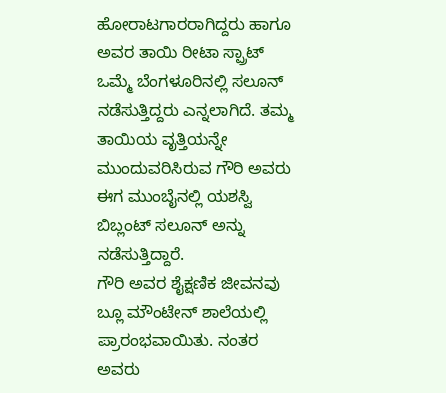ಹೋರಾಟಗಾರರಾಗಿದ್ದರು ಹಾಗೂ ಅವರ ತಾಯಿ ರೀಟಾ ಸ್ಪ್ರಾಟ್ ಒಮ್ಮೆ ಬೆಂಗಳೂರಿನಲ್ಲಿ ಸಲೂನ್ ನಡೆಸುತ್ತಿದ್ದರು ಎನ್ನಲಾಗಿದೆ. ತಮ್ಮ ತಾಯಿಯ ವೃತ್ತಿಯನ್ನೇ ಮುಂದುವರಿಸಿರುವ ಗೌರಿ ಅವರು ಈಗ ಮುಂಬೈನಲ್ಲಿ ಯಶಸ್ವಿ ಬಿಬ್ಲಂಟ್ ಸಲೂನ್ ಅನ್ನು ನಡೆಸುತ್ತಿದ್ದಾರೆ.
ಗೌರಿ ಅವರ ಶೈಕ್ಷಣಿಕ ಜೀವನವು ಬ್ಲೂ ಮೌಂಟೇನ್ ಶಾಲೆಯಲ್ಲಿ ಪ್ರಾರಂಭವಾಯಿತು. ನಂತರ ಅವರು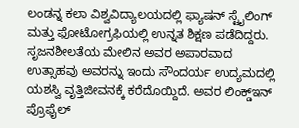ಲಂಡನ್ನ ಕಲಾ ವಿಶ್ವವಿದ್ಯಾಲಯದಲ್ಲಿ ಫ್ಯಾಷನ್ ಸ್ಟೈಲಿಂಗ್ ಮತ್ತು ಫೋಟೋಗ್ರಫಿಯಲ್ಲಿ ಉನ್ನತ ಶಿಕ್ಷಣ ಪಡೆದಿದ್ದರು. ಸೃಜನಶೀಲತೆಯ ಮೇಲಿನ ಅವರ ಅಪಾರವಾದ ಉತ್ಸಾಹವು ಅವರನ್ನು ಇಂದು ಸೌಂದರ್ಯ ಉದ್ಯಮದಲ್ಲಿ ಯಶಸ್ವಿ ವೃತ್ತಿಜೀವನಕ್ಕೆ ಕರೆದೊಯ್ದಿದೆ. ಅವರ ಲಿಂಕ್ಡ್ಇನ್ ಪ್ರೊಫೈಲ್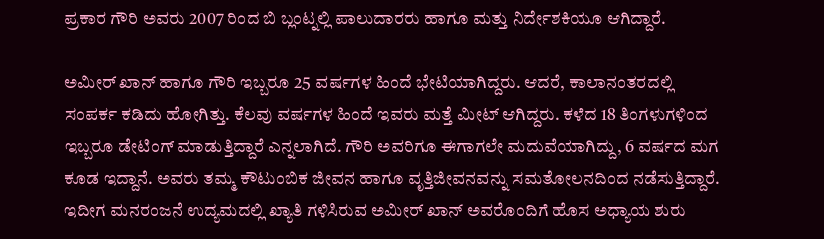ಪ್ರಕಾರ ಗೌರಿ ಅವರು 2007 ರಿಂದ ಬಿ ಬ್ಲಂಟ್ನಲ್ಲಿ ಪಾಲುದಾರರು ಹಾಗೂ ಮತ್ತು ನಿರ್ದೇಶಕಿಯೂ ಆಗಿದ್ದಾರೆ.

ಅಮೀರ್ ಖಾನ್ ಹಾಗೂ ಗೌರಿ ಇಬ್ಬರೂ 25 ವರ್ಷಗಳ ಹಿಂದೆ ಭೇಟಿಯಾಗಿದ್ದರು. ಆದರೆ, ಕಾಲಾನಂತರದಲ್ಲಿ ಸಂಪರ್ಕ ಕಡಿದು ಹೋಗಿತ್ತು. ಕೆಲವು ವರ್ಷಗಳ ಹಿಂದೆ ಇವರು ಮತ್ತೆ ಮೀಟ್ ಆಗಿದ್ದರು. ಕಳೆದ 18 ತಿಂಗಳುಗಳಿಂದ ಇಬ್ಬರೂ ಡೇಟಿಂಗ್ ಮಾಡುತ್ತಿದ್ದಾರೆ ಎನ್ನಲಾಗಿದೆ. ಗೌರಿ ಅವರಿಗೂ ಈಗಾಗಲೇ ಮದುವೆಯಾಗಿದ್ದು, 6 ವರ್ಷದ ಮಗ ಕೂಡ ಇದ್ದಾನೆ. ಅವರು ತಮ್ಮ ಕೌಟುಂಬಿಕ ಜೀವನ ಹಾಗೂ ವೃತ್ತಿಜೀವನವನ್ನು ಸಮತೋಲನದಿಂದ ನಡೆಸುತ್ತಿದ್ದಾರೆ. ಇದೀಗ ಮನರಂಜನೆ ಉದ್ಯಮದಲ್ಲಿ ಖ್ಯಾತಿ ಗಳಿಸಿರುವ ಅಮೀರ್ ಖಾನ್ ಅವರೊಂದಿಗೆ ಹೊಸ ಅಧ್ಯಾಯ ಶುರು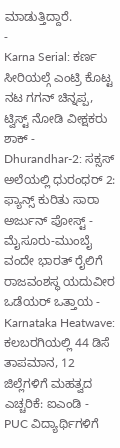ಮಾಡುತ್ತಿದ್ದಾರೆ.
-
Karna Serial: ಕರ್ಣ ಸೀರಿಯಲ್ಗೆ ಎಂಟ್ರಿ ಕೊಟ್ಟ ನಟ ಗಗನ್ ಚಿನ್ನಪ್ಪ, ಟ್ವಿಸ್ಟ್ ನೋಡಿ ವೀಕ್ಷಕರು ಶಾಕ್ -
Dhurandhar-2: ಸಕ್ಸಸ್ ಅಲೆಯಲ್ಲಿ ಧುರಂಧರ್ 2: ಫ್ಯಾನ್ಸ್ ಕುರಿತು ಸಾರಾ ಅರ್ಜುನ್ ಪೋಸ್ಟ್ -
ಮೈಸೂರು-ಮುಂಬೈ ವಂದೇ ಭಾರತ್ ರೈಲಿಗೆ ರಾಜವಂಶಸ್ಥ ಯದುವೀರ ಒಡೆಯರ್ ಒತ್ತಾಯ -
Karnataka Heatwave: ಕಲಬರಗಿಯಲ್ಲಿ 44 ಡಿಸೆ ತಾಪಮಾನ, 12 ಜಿಲ್ಲೆಗಳಿಗೆ ಮಹತ್ವದ ಎಚ್ಚರಿಕೆ: ಐಎಂಡಿ -
PUC ವಿದ್ಯಾರ್ಥಿಗಳಿಗೆ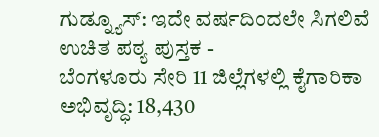ಗುಡ್ನ್ಯೂಸ್: ಇದೇ ವರ್ಷದಿಂದಲೇ ಸಿಗಲಿವೆ ಉಚಿತ ಪಠ್ಯ ಪುಸ್ತಕ -
ಬೆಂಗಳೂರು ಸೇರಿ 11 ಜಿಲ್ಲೆಗಳಲ್ಲಿ ಕೈಗಾರಿಕಾ ಅಭಿವೃದ್ಧಿ: 18,430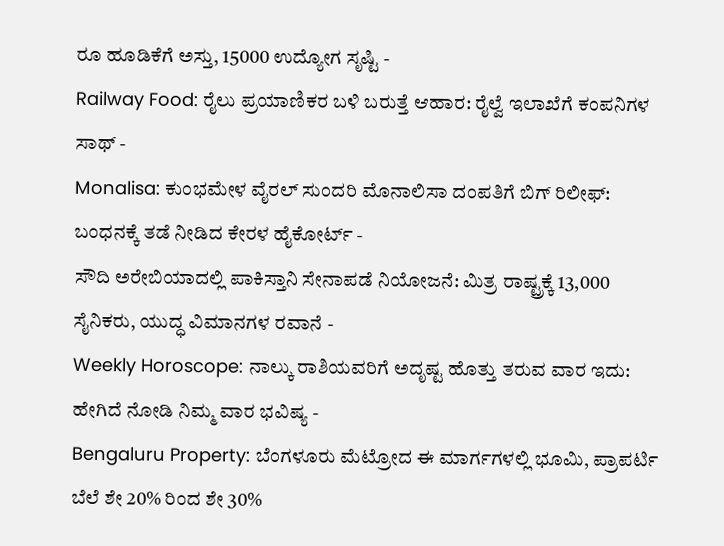ರೂ ಹೂಡಿಕೆಗೆ ಅಸ್ತು, 15000 ಉದ್ಯೋಗ ಸೃಷ್ಟಿ -
Railway Food: ರೈಲು ಪ್ರಯಾಣಿಕರ ಬಳಿ ಬರುತ್ತೆ ಆಹಾರ: ರೈಲ್ವೆ ಇಲಾಖೆಗೆ ಕಂಪನಿಗಳ ಸಾಥ್ -
Monalisa: ಕುಂಭಮೇಳ ವೈರಲ್ ಸುಂದರಿ ಮೊನಾಲಿಸಾ ದಂಪತಿಗೆ ಬಿಗ್ ರಿಲೀಫ್: ಬಂಧನಕ್ಕೆ ತಡೆ ನೀಡಿದ ಕೇರಳ ಹೈಕೋರ್ಟ್ -
ಸೌದಿ ಅರೇಬಿಯಾದಲ್ಲಿ ಪಾಕಿಸ್ತಾನಿ ಸೇನಾಪಡೆ ನಿಯೋಜನೆ: ಮಿತ್ರ ರಾಷ್ಟ್ರಕ್ಕೆ 13,000 ಸೈನಿಕರು, ಯುದ್ಧ ವಿಮಾನಗಳ ರವಾನೆ -
Weekly Horoscope: ನಾಲ್ಕು ರಾಶಿಯವರಿಗೆ ಅದೃಷ್ಟ ಹೊತ್ತು ತರುವ ವಾರ ಇದು: ಹೇಗಿದೆ ನೋಡಿ ನಿಮ್ಮ ವಾರ ಭವಿಷ್ಯ -
Bengaluru Property: ಬೆಂಗಳೂರು ಮೆಟ್ರೋದ ಈ ಮಾರ್ಗಗಳಲ್ಲಿ ಭೂಮಿ, ಪ್ರಾಪರ್ಟಿ ಬೆಲೆ ಶೇ 20% ರಿಂದ ಶೇ 30%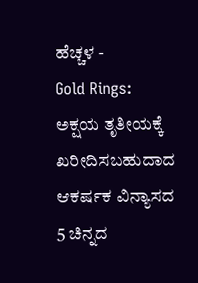ಹೆಚ್ಚಳ -
Gold Rings: ಅಕ್ಷಯ ತೃತೀಯಕ್ಕೆ ಖರೀದಿಸಬಹುದಾದ ಆಕರ್ಷಕ ವಿನ್ಯಾಸದ 5 ಚಿನ್ನದ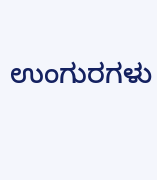ಉಂಗುರಗಳು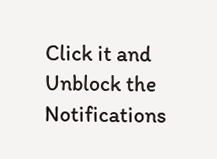Click it and Unblock the Notifications